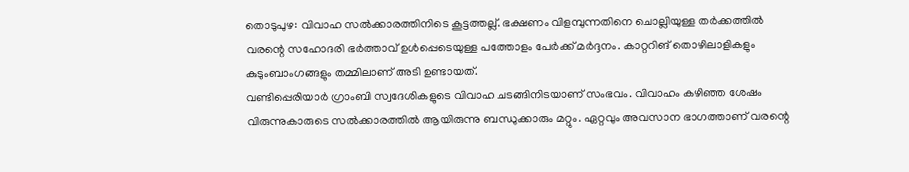തൊടുപുഴ: വിവാഹ സൽക്കാരത്തിനിടെ കൂട്ടത്തല്ല്. ഭക്ഷണം വിളമ്പുന്നതിനെ ചൊല്ലിയുള്ള തർക്കത്തിൽ വരന്റെ സഹോദരി ഭർത്താവ് ഉൾപ്പെടെയുള്ള പത്തോളം പേർക്ക് മർദ്ദനം. കാറ്ററിങ് തൊഴിലാളികളും കുടുംബാംഗങ്ങളും തമ്മിലാണ് അടി ഉണ്ടായത്.
വണ്ടിപ്പെരിയാർ ഗ്രാംബി സ്വദേശികളുടെ വിവാഹ ചടങ്ങിനിടയാണ് സംഭവം. വിവാഹം കഴിഞ്ഞ ശേഷം വിരുന്നുകാരുടെ സൽക്കാരത്തിൽ ആയിരുന്നു ബന്ധുക്കാരും മറ്റും. ഏറ്റവും അവസാന ഭാഗത്താണ് വരന്റെ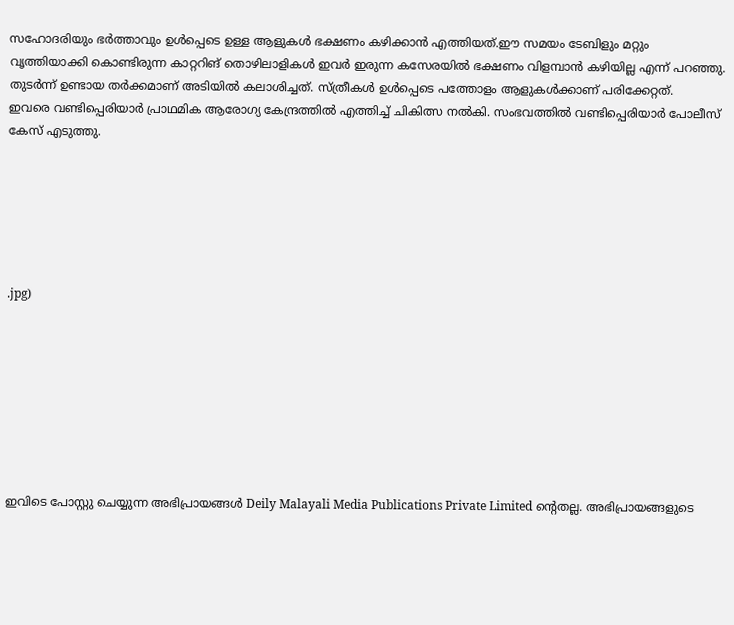സഹോദരിയും ഭർത്താവും ഉൾപ്പെടെ ഉള്ള ആളുകൾ ഭക്ഷണം കഴിക്കാൻ എത്തിയത്.ഈ സമയം ടേബിളും മറ്റും വൃത്തിയാക്കി കൊണ്ടിരുന്ന കാറ്ററിങ് തൊഴിലാളികൾ ഇവർ ഇരുന്ന കസേരയിൽ ഭക്ഷണം വിളമ്പാൻ കഴിയില്ല എന്ന് പറഞ്ഞു. തുടർന്ന് ഉണ്ടായ തർക്കമാണ് അടിയിൽ കലാശിച്ചത്. സ്ത്രീകൾ ഉൾപ്പെടെ പത്തോളം ആളുകൾക്കാണ് പരിക്കേറ്റത്.
ഇവരെ വണ്ടിപ്പെരിയാർ പ്രാഥമിക ആരോഗ്യ കേന്ദ്രത്തിൽ എത്തിച്ച് ചികിത്സ നൽകി. സംഭവത്തിൽ വണ്ടിപ്പെരിയാർ പോലീസ് കേസ് എടുത്തു.






.jpg)








ഇവിടെ പോസ്റ്റു ചെയ്യുന്ന അഭിപ്രായങ്ങൾ Deily Malayali Media Publications Private Limited ന്റെതല്ല. അഭിപ്രായങ്ങളുടെ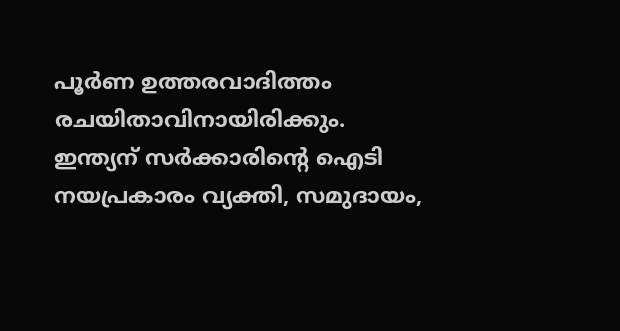പൂർണ ഉത്തരവാദിത്തം രചയിതാവിനായിരിക്കും.
ഇന്ത്യന് സർക്കാരിന്റെ ഐടി നയപ്രകാരം വ്യക്തി, സമുദായം,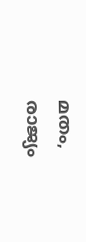മതം, രാജ്യം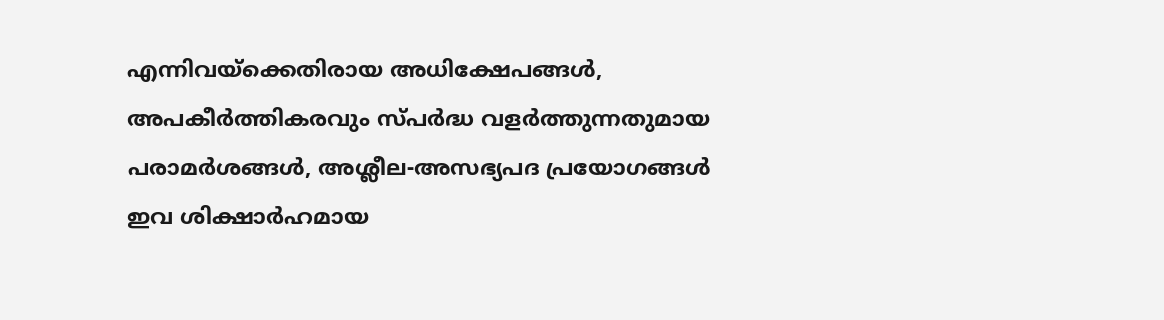എന്നിവയ്ക്കെതിരായ അധിക്ഷേപങ്ങൾ, അപകീർത്തികരവും സ്പർദ്ധ വളർത്തുന്നതുമായ പരാമർശങ്ങൾ, അശ്ലീല-അസഭ്യപദ പ്രയോഗങ്ങൾ ഇവ ശിക്ഷാർഹമായ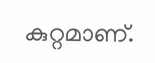കുറ്റമാണ്.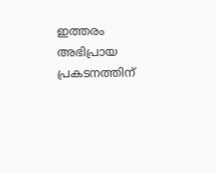ഇത്തരം അഭിപ്രായ പ്രകടനത്തിന്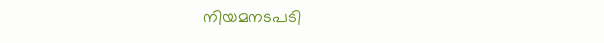നിയമനടപടി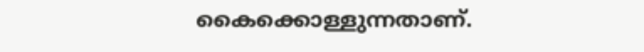കൈക്കൊള്ളുന്നതാണ്.